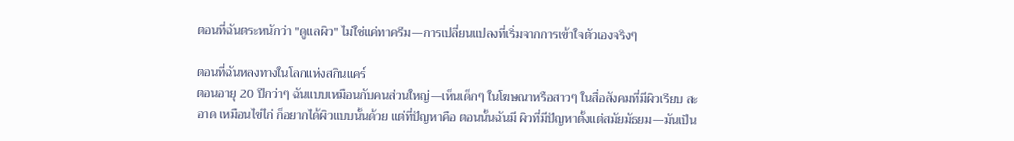ตอนที่ฉันตระหนักว่า "ดูแลผิว" ไม่ใช่แค่ทาครีม—การเปลี่ยนแปลงที่เริ่มจากการเข้าใจตัวเองจริงๆ

ตอนที่ฉันหลงทางในโลกแห่งสกินแคร์
ตอนอายุ 20 ปีกว่าๆ ฉันแบบเหมือนกับคนส่วนใหญ่—เห็นเด็กๆ ในโฆษณาหรือสาวๆ ในสื่อสังคมที่มีผิวเรียบ สะอาด เหมือนไข่ไก่ ก็อยากได้ผิวแบบนั้นด้วย แต่ที่ปัญหาคือ ตอนนั้นฉันมี ผิวที่มีปัญหาตั้งแต่สมัยมัธยม—มันเป็น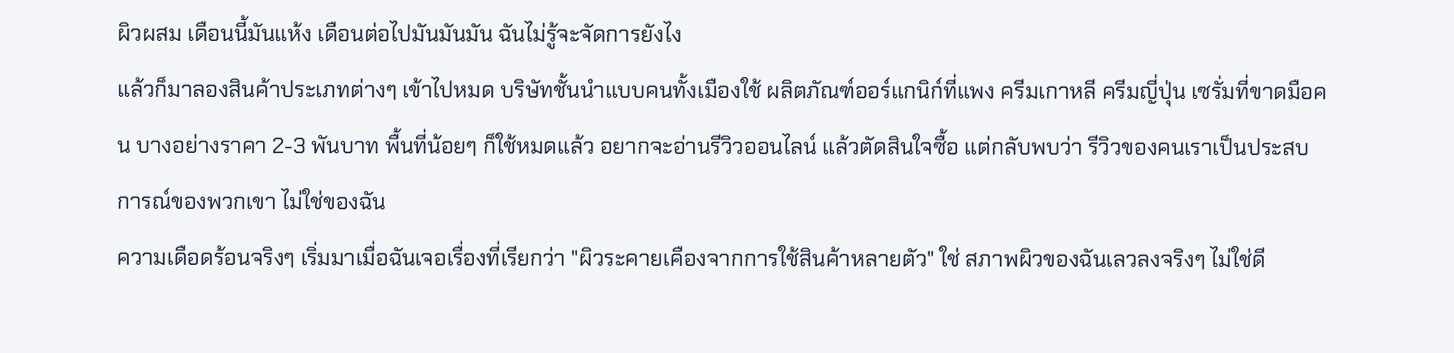ผิวผสม เดือนนี้มันแห้ง เดือนต่อไปมันมันมัน ฉันไม่รู้จะจัดการยังไง
แล้วก็มาลองสินค้าประเภทต่างๆ เข้าไปหมด บริษัทชั้นนำแบบคนทั้งเมืองใช้ ผลิตภัณฑ์ออร์แกนิก์ที่แพง ครีมเกาหลี ครีมญี่ปุ่น เซรั่มที่ขาดมือคน บางอย่างราคา 2-3 พันบาท พื้นที่น้อยๆ ก็ใช้หมดแล้ว อยากจะอ่านรีวิวออนไลน์ แล้วตัดสินใจซื้อ แต่กลับพบว่า รีวิวของคนเราเป็นประสบการณ์ของพวกเขา ไม่ใช่ของฉัน
ความเดือดร้อนจริงๆ เริ่มมาเมื่อฉันเจอเรื่องที่เรียกว่า "ผิวระคายเคืองจากการใช้สินค้าหลายตัว" ใช่ สภาพผิวของฉันเลวลงจริงๆ ไม่ใช่ดี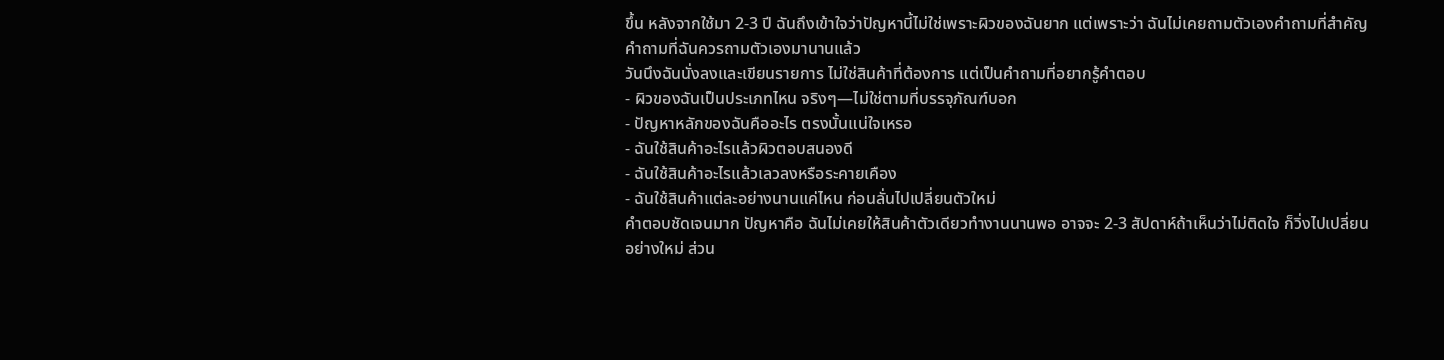ขึ้น หลังจากใช้มา 2-3 ปี ฉันถึงเข้าใจว่าปัญหานี้ไม่ใช่เพราะผิวของฉันยาก แต่เพราะว่า ฉันไม่เคยถามตัวเองคำถามที่สำคัญ
คำถามที่ฉันควรถามตัวเองมานานแล้ว
วันนึงฉันนั่งลงและเขียนรายการ ไม่ใช่สินค้าที่ต้องการ แต่เป็นคำถามที่อยากรู้คำตอบ
- ผิวของฉันเป็นประเภทไหน จริงๆ—ไม่ใช่ตามที่บรรจุภัณฑ์บอก
- ปัญหาหลักของฉันคืออะไร ตรงนั้นแน่ใจเหรอ
- ฉันใช้สินค้าอะไรแล้วผิวตอบสนองดี
- ฉันใช้สินค้าอะไรแล้วเลวลงหรือระคายเคือง
- ฉันใช้สินค้าแต่ละอย่างนานแค่ไหน ก่อนลั่นไปเปลี่ยนตัวใหม่
คำตอบชัดเจนมาก ปัญหาคือ ฉันไม่เคยให้สินค้าตัวเดียวทำงานนานพอ อาจจะ 2-3 สัปดาห์ถ้าเห็นว่าไม่ติดใจ ก็วิ่งไปเปลี่ยนอย่างใหม่ ส่วน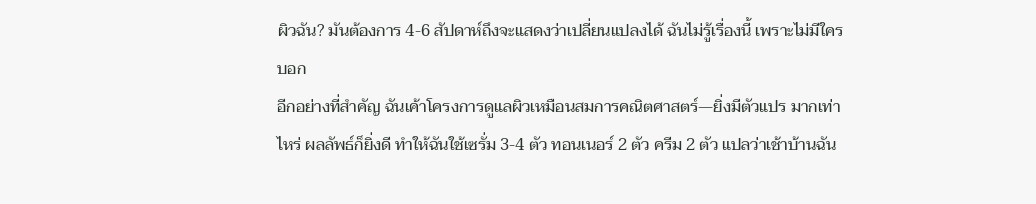ผิวฉัน? มันต้องการ 4-6 สัปดาห์ถึงจะแสดงว่าเปลี่ยนแปลงได้ ฉันไม่รู้เรื่องนี้ เพราะไม่มีใครบอก
อีกอย่างที่สำคัญ ฉันเค้าโครงการดูแลผิวเหมือนสมการคณิตศาสตร์—ยิ่งมีตัวแปร มากเท่าไหร่ ผลลัพธ์ก็ยิ่งดี ทำให้ฉันใช้เซรั่ม 3-4 ตัว ทอนเนอร์ 2 ตัว ครีม 2 ตัว แปลว่าเช้าบ้านฉัน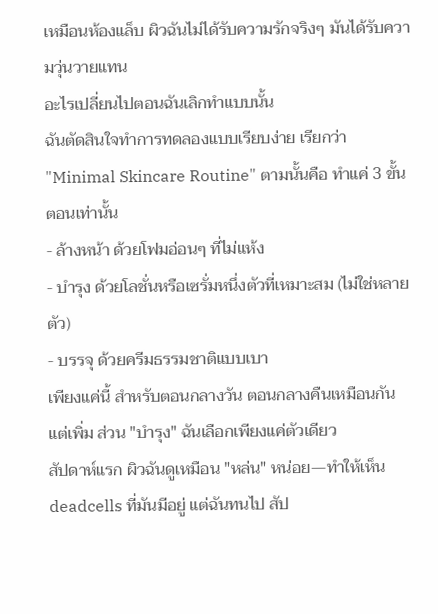เหมือนห้องแล็บ ผิวฉันไม่ได้รับความรักจริงๆ มันได้รับความวุ่นวายแทน
อะไรเปลี่ยนไปตอนฉันเลิกทำแบบนั้น
ฉันตัดสินใจทำการทดลองแบบเรียบง่าย เรียกว่า "Minimal Skincare Routine" ตามนั้นคือ ทำแค่ 3 ขั้นตอนเท่านั้น
- ล้างหน้า ด้วยโฟมอ่อนๆ ที่ไม่แห้ง
- บํารุง ด้วยโลชั่นหรือเซรั่มหนึ่งตัวที่เหมาะสม (ไม่ใช่หลายตัว)
- บรรจุ ด้วยครีมธรรมชาติแบบเบา
เพียงแค่นี้ สำหรับตอนกลางวัน ตอนกลางคืนเหมือนกัน แต่เพิ่ม ส่วน "บำรุง" ฉันเลือกเพียงแค่ตัวเดียว
สัปดาห์แรก ผิวฉันดูเหมือน "หล่น" หน่อย—ทำให้เห็น deadcells ที่มันมีอยู่ แต่ฉันทนไป สัป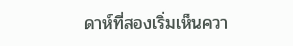ดาห์ที่สองเริ่มเห็นควา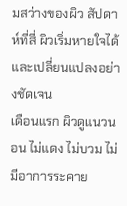มสว่างของผิว สัปดาห์ที่สี่ ผิวเริ่มหายใจได้ และเปลี่ยนแปลงอย่างชัดเจน
เดือนแรก ผิวดูแนวนอน ไม่แดง ไม่บวม ไม่มีอาการระคาย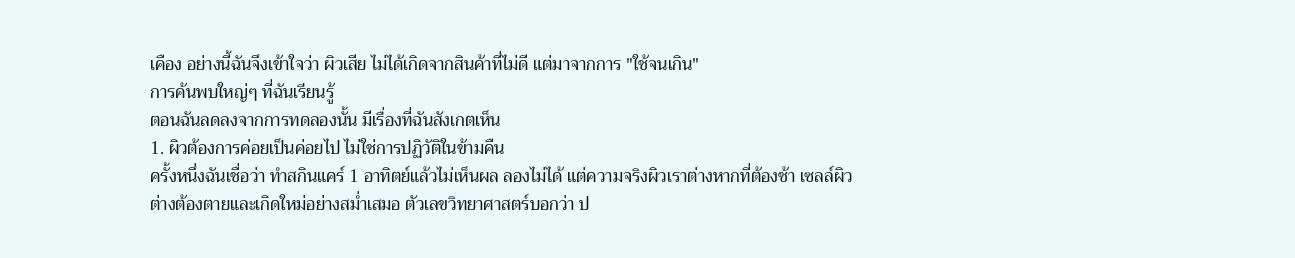เคือง อย่างนี้ฉันจึงเข้าใจว่า ผิวเสีย ไม่ได้เกิดจากสินค้าที่ไม่ดี แต่มาจากการ "ใช้จนเกิน"
การค้นพบใหญ่ๆ ที่ฉันเรียนรู้
ตอนฉันลดลงจากการทดลองนั้น มีเรื่องที่ฉันสังเกตเห็น
1. ผิวต้องการค่อยเป็นค่อยไป ไม่ใช่การปฏิวัติในข้ามคืน
ครั้งหนึ่งฉันเชื่อว่า ทำสกินแคร์ 1 อาทิตย์แล้วไม่เห็นผล ลองไม่ได้ แต่ความจริงผิวเราต่างหากที่ต้องช้า เซลล์ผิวต่างต้องตายและเกิดใหม่อย่างสม่ำเสมอ ตัวเลขวิทยาศาสตร์บอกว่า ป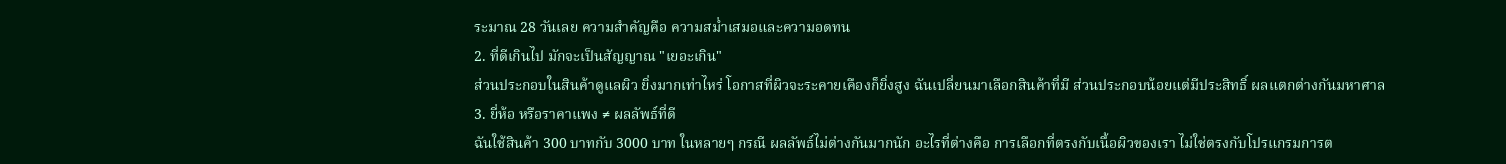ระมาณ 28 วันเลย ความสำคัญคือ ความสม่ำเสมอและความอดทน
2. ที่ดีเกินไป มักจะเป็นสัญญาณ "เยอะเกิน"
ส่วนประกอบในสินค้าดูแลผิว ยิ่งมากเท่าไหร่ โอกาสที่ผิวจะระคายเคืองก็ยิ่งสูง ฉันเปลี่ยนมาเลือกสินค้าที่มี ส่วนประกอบน้อยแต่มีประสิทธิ์ ผลแตกต่างกันมหาศาล
3. ยี่ห้อ หรือราคาแพง ≠ ผลลัพธ์ที่ดี
ฉันใช้สินค้า 300 บาทกับ 3000 บาท ในหลายๆ กรณี ผลลัพธ์ไม่ต่างกันมากนัก อะไรที่ต่างคือ การเลือกที่ตรงกับเนื้อผิวของเรา ไม่ใช่ตรงกับโปรแกรมการต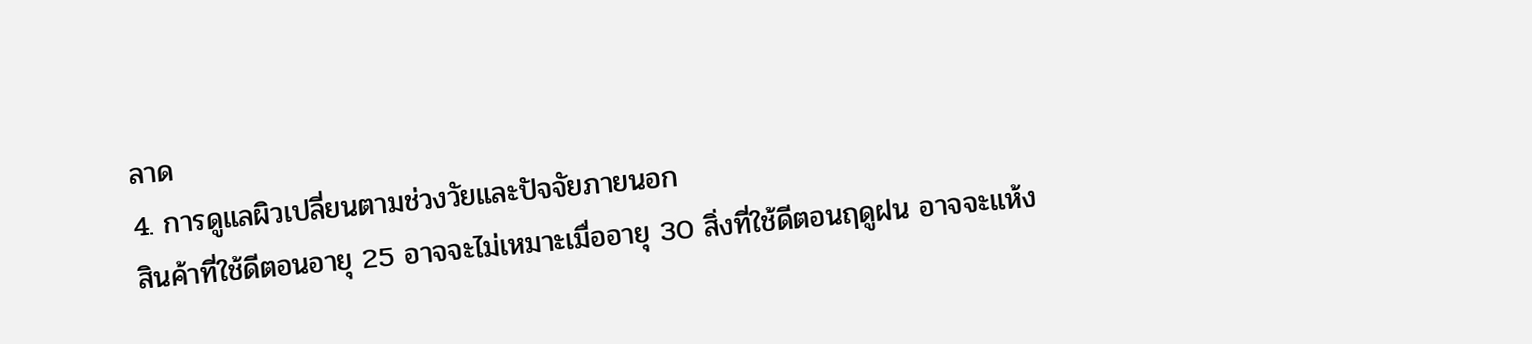ลาด
4. การดูแลผิวเปลี่ยนตามช่วงวัยและปัจจัยภายนอก
สินค้าที่ใช้ดีตอนอายุ 25 อาจจะไม่เหมาะเมื่ออายุ 30 สิ่งที่ใช้ดีตอนฤดูฝน อาจจะแห้ง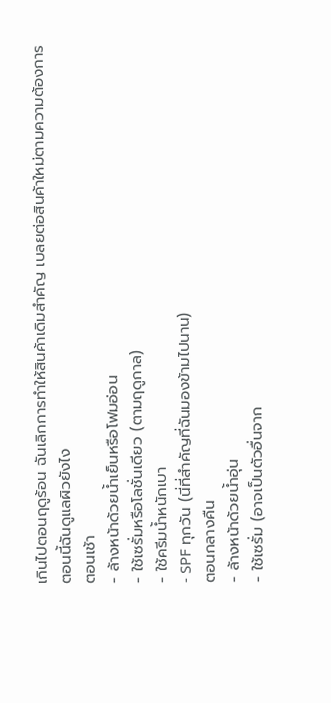เกินไปตอนฤดูร้อน ฉันเลิกการทำให้สินค้าเดิมสำคัญ เบลยต่อสินค้าใหม่ตามความต้องการ
ตอนนี้ฉันดูแลผิวยังไง
ตอนเช้า
- ล้างหน้าด้วยน้ำเย็นหรือโฟมอ่อน
- ใช้เซรั่มหรือโลชั่นเดียว (ตามฤดูกาล)
- ใช้ครีมน้ำหนักเบา
- SPF ทุกวัน (นี่ที่สำคัญที่ฉันมองข้ามไปนาน)
ตอนกลางคืน
- ล้างหน้าด้วยน้ำอุ่น
- ใช้เซรั่ม (อาจเป็นตัวอื่นจาก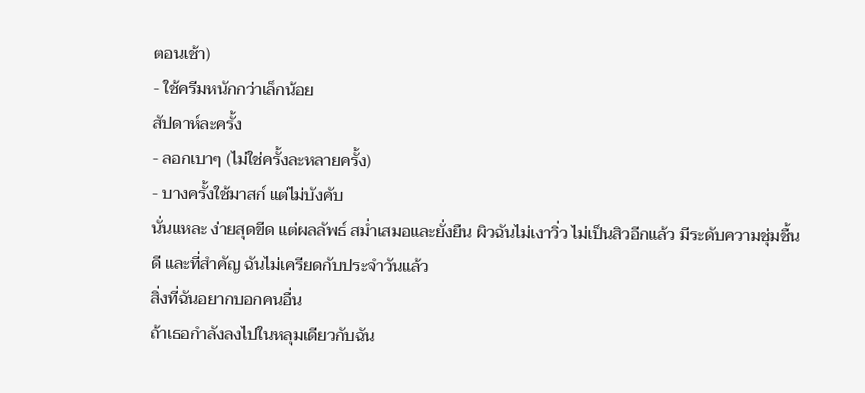ตอนเช้า)
- ใช้ครีมหนักกว่าเล็กน้อย
สัปดาห์ละครั้ง
- ลอกเบาๆ (ไม่ใช่ครั้งละหลายครั้ง)
- บางครั้งใช้มาสก์ แต่ไม่บังคับ
นั่นแหละ ง่ายสุดขีด แต่ผลลัพธ์ สม่ำเสมอและยั่งยืน ผิวฉันไม่เงาวิ่ว ไม่เป็นสิวอีกแล้ว มีระดับความชุ่มชื้นดี และที่สำคัญ ฉันไม่เครียดกับประจำวันแล้ว
สิ่งที่ฉันอยากบอกคนอื่น
ถ้าเธอกำลังลงไปในหลุมเดียวกับฉัน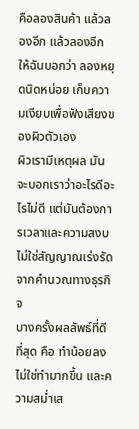คือลองสินค้า แล้วลองอีก แล้วลองอีก ให้ฉันบอกว่า ลองหยุดนิดหน่อย เก็บความเงียบเพื่อฟังเสียงของผิวตัวเอง
ผิวเรามีเหตุผล มันจะบอกเราว่าอะไรดีอะไรไม่ดี แต่มันต้องการเวลาและความสงบ ไม่ใช่สัญญาณเร่งรัดจากคำนวณทางธุรกิจ
บางครั้งผลลัพธ์ที่ดีที่สุด คือ ทำน้อยลง ไม่ใช่ทำมากขึ้น และความสม่ำเส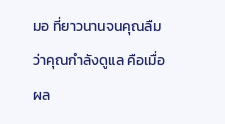มอ ที่ยาวนานจนคุณลืมว่าคุณกำลังดูแล คือเมื่อผล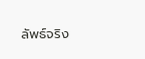ลัพธ์จริง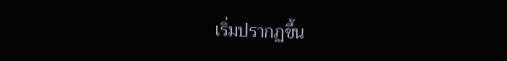เริ่มปรากฏขึ้น